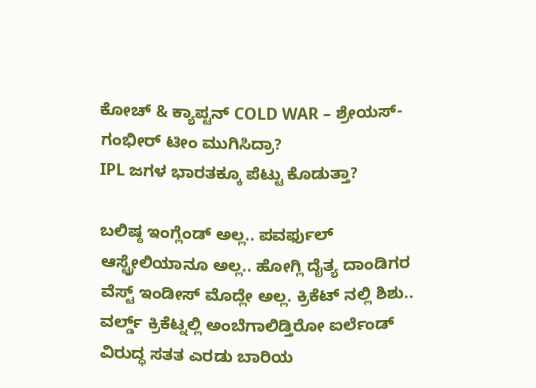ಕೋಚ್ & ಕ್ಯಾಪ್ಟನ್ COLD WAR – ಶ್ರೇಯಸ್-ಗಂಭೀರ್ ಟೀಂ ಮುಗಿಸಿದ್ರಾ?
IPL ಜಗಳ ಭಾರತಕ್ಕೂ ಪೆಟ್ಟು ಕೊಡುತ್ತಾ?

ಬಲಿಷ್ಠ ಇಂಗ್ಲೆಂಡ್ ಅಲ್ಲ.. ಪವರ್ಫುಲ್ ಆಸ್ಟ್ರೇಲಿಯಾನೂ ಅಲ್ಲ.. ಹೋಗ್ಲಿ ದೈತ್ಯ ದಾಂಡಿಗರ ವೆಸ್ಟ್ ಇಂಡೀಸ್ ಮೊದ್ಲೇ ಅಲ್ಲ. ಕ್ರಿಕೆಟ್ ನಲ್ಲಿ ಶಿಶು.. ವರ್ಲ್ಡ್ ಕ್ರಿಕೆಟ್ನಲ್ಲಿ ಅಂಬೆಗಾಲಿಡ್ತಿರೋ ಐರ್ಲೆಂಡ್ ವಿರುದ್ಧ ಸತತ ಎರಡು ಬಾರಿಯ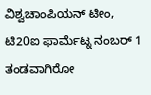ವಿಶ್ವಚಾಂಪಿಯನ್ ಟೀಂ, ಟಿ20ಐ ಫಾರ್ಮೆಟ್ನ ನಂಬರ್ 1 ತಂಡವಾಗಿರೋ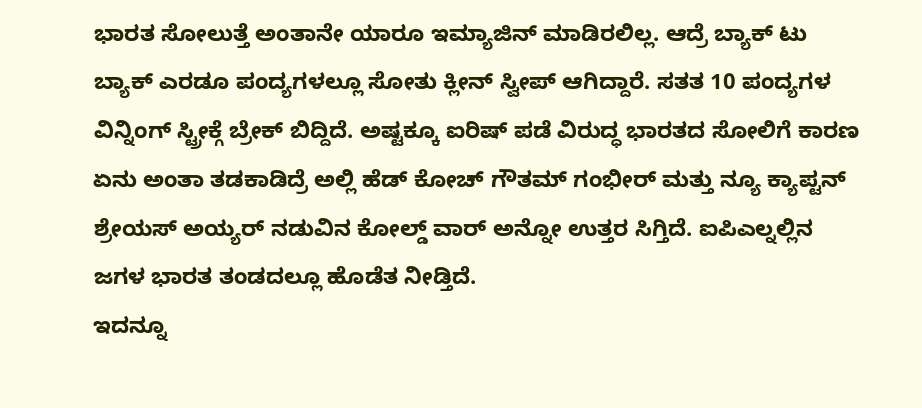ಭಾರತ ಸೋಲುತ್ತೆ ಅಂತಾನೇ ಯಾರೂ ಇಮ್ಯಾಜಿನ್ ಮಾಡಿರಲಿಲ್ಲ. ಆದ್ರೆ ಬ್ಯಾಕ್ ಟು ಬ್ಯಾಕ್ ಎರಡೂ ಪಂದ್ಯಗಳಲ್ಲೂ ಸೋತು ಕ್ಲೀನ್ ಸ್ವೀಪ್ ಆಗಿದ್ದಾರೆ. ಸತತ 10 ಪಂದ್ಯಗಳ ವಿನ್ನಿಂಗ್ ಸ್ಟ್ರೀಕ್ಗೆ ಬ್ರೇಕ್ ಬಿದ್ದಿದೆ. ಅಷ್ಟಕ್ಕೂ ಐರಿಷ್ ಪಡೆ ವಿರುದ್ಧ ಭಾರತದ ಸೋಲಿಗೆ ಕಾರಣ ಏನು ಅಂತಾ ತಡಕಾಡಿದ್ರೆ ಅಲ್ಲಿ ಹೆಡ್ ಕೋಚ್ ಗೌತಮ್ ಗಂಭೀರ್ ಮತ್ತು ನ್ಯೂ ಕ್ಯಾಪ್ಟನ್ ಶ್ರೇಯಸ್ ಅಯ್ಯರ್ ನಡುವಿನ ಕೋಲ್ಡ್ ವಾರ್ ಅನ್ನೋ ಉತ್ತರ ಸಿಗ್ತಿದೆ. ಐಪಿಎಲ್ನಲ್ಲಿನ ಜಗಳ ಭಾರತ ತಂಡದಲ್ಲೂ ಹೊಡೆತ ನೀಡ್ತಿದೆ.
ಇದನ್ನೂ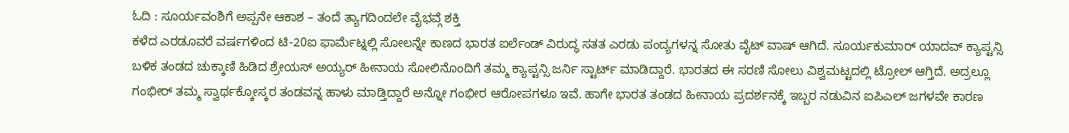ಓದಿ : ಸೂರ್ಯವಂಶಿಗೆ ಅಪ್ಪನೇ ಆಕಾಶ – ತಂದೆ ತ್ಯಾಗದಿಂದಲೇ ವೈಭವ್ಗೆ ಶಕ್ತಿ
ಕಳೆದ ಎರಡೂವರೆ ವರ್ಷಗಳಿಂದ ಟಿ-20ಐ ಫಾರ್ಮೆಟ್ನಲ್ಲಿ ಸೋಲನ್ನೇ ಕಾಣದ ಭಾರತ ಐರ್ಲೆಂಡ್ ವಿರುದ್ಧ ಸತತ ಎರಡು ಪಂದ್ಯಗಳನ್ನ ಸೋತು ವೈಟ್ ವಾಷ್ ಆಗಿದೆ. ಸೂರ್ಯಕುಮಾರ್ ಯಾದವ್ ಕ್ಯಾಪ್ಟನ್ಸಿ ಬಳಿಕ ತಂಡದ ಚುಕ್ಕಾಣಿ ಹಿಡಿದ ಶ್ರೇಯಸ್ ಅಯ್ಯರ್ ಹೀನಾಯ ಸೋಲಿನೊಂದಿಗೆ ತಮ್ಮ ಕ್ಯಾಪ್ಟನ್ಸಿ ಜರ್ನಿ ಸ್ಟಾರ್ಟ್ ಮಾಡಿದ್ದಾರೆ. ಭಾರತದ ಈ ಸರಣಿ ಸೋಲು ವಿಶ್ವಮಟ್ಟದಲ್ಲಿ ಟ್ರೋಲ್ ಆಗ್ತಿದೆ. ಅದ್ರಲ್ಲೂ ಗಂಭೀರ್ ತಮ್ಮ ಸ್ವಾರ್ಥಕ್ಕೋಸ್ಕರ ತಂಡವನ್ನ ಹಾಳು ಮಾಡ್ತಿದ್ದಾರೆ ಅನ್ನೋ ಗಂಭೀರ ಆರೋಪಗಳೂ ಇವೆ. ಹಾಗೇ ಭಾರತ ತಂಡದ ಹೀನಾಯ ಪ್ರದರ್ಶನಕ್ಕೆ ಇಬ್ಬರ ನಡುವಿನ ಐಪಿಎಲ್ ಜಗಳವೇ ಕಾರಣ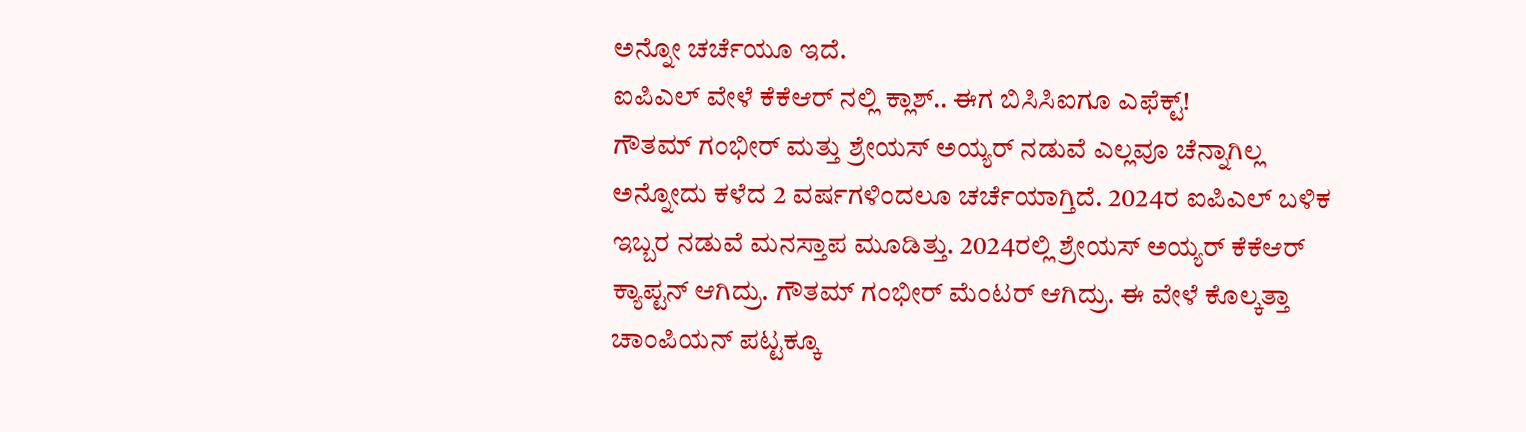ಅನ್ನೋ ಚರ್ಚೆಯೂ ಇದೆ.
ಐಪಿಎಲ್ ವೇಳೆ ಕೆಕೆಆರ್ ನಲ್ಲಿ ಕ್ಲಾಶ್.. ಈಗ ಬಿಸಿಸಿಐಗೂ ಎಫೆಕ್ಟ್!
ಗೌತಮ್ ಗಂಭೀರ್ ಮತ್ತು ಶ್ರೇಯಸ್ ಅಯ್ಯರ್ ನಡುವೆ ಎಲ್ಲವೂ ಚೆನ್ನಾಗಿಲ್ಲ ಅನ್ನೋದು ಕಳೆದ 2 ವರ್ಷಗಳಿಂದಲೂ ಚರ್ಚೆಯಾಗ್ತಿದೆ. 2024ರ ಐಪಿಎಲ್ ಬಳಿಕ ಇಬ್ಬರ ನಡುವೆ ಮನಸ್ತಾಪ ಮೂಡಿತ್ತು. 2024ರಲ್ಲಿ ಶ್ರೇಯಸ್ ಅಯ್ಯರ್ ಕೆಕೆಆರ್ ಕ್ಯಾಪ್ಟನ್ ಆಗಿದ್ರು. ಗೌತಮ್ ಗಂಭೀರ್ ಮೆಂಟರ್ ಆಗಿದ್ರು. ಈ ವೇಳೆ ಕೊಲ್ಕತ್ತಾ ಚಾಂಪಿಯನ್ ಪಟ್ಟಕ್ಕೂ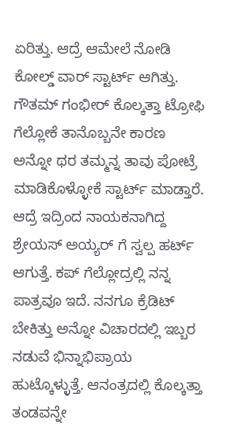ಏರಿತ್ತು. ಆದ್ರೆ ಆಮೇಲೆ ನೋಡಿ ಕೋಲ್ಡ್ ವಾರ್ ಸ್ಟಾರ್ಟ್ ಆಗಿತ್ತು. ಗೌತಮ್ ಗಂಭೀರ್ ಕೊಲ್ಕತ್ತಾ ಟ್ರೋಫಿ ಗೆಲ್ಲೋಕೆ ತಾನೊಬ್ಬನೇ ಕಾರಣ ಅನ್ನೋ ಥರ ತಮ್ಮನ್ನ ತಾವು ಪೋಟ್ರೆ ಮಾಡಿಕೊಳ್ಳೋಕೆ ಸ್ಟಾರ್ಟ್ ಮಾಡ್ತಾರೆ. ಆದ್ರೆ ಇದ್ರಿಂದ ನಾಯಕನಾಗಿದ್ದ ಶ್ರೇಯಸ್ ಅಯ್ಯರ್ ಗೆ ಸ್ವಲ್ಪ ಹರ್ಟ್ ಆಗುತ್ತೆ. ಕಪ್ ಗೆಲ್ಲೋದ್ರಲ್ಲಿ ನನ್ನ ಪಾತ್ರವೂ ಇದೆ. ನನಗೂ ಕ್ರೆಡಿಟ್ ಬೇಕಿತ್ತು ಅನ್ನೋ ವಿಚಾರದಲ್ಲಿ ಇಬ್ಬರ ನಡುವೆ ಭಿನ್ನಾಭಿಪ್ರಾಯ ಹುಟ್ಕೊಳ್ಳುತ್ತೆ. ಆನಂತ್ರದಲ್ಲಿ ಕೊಲ್ಕತ್ತಾ ತಂಡವನ್ನೇ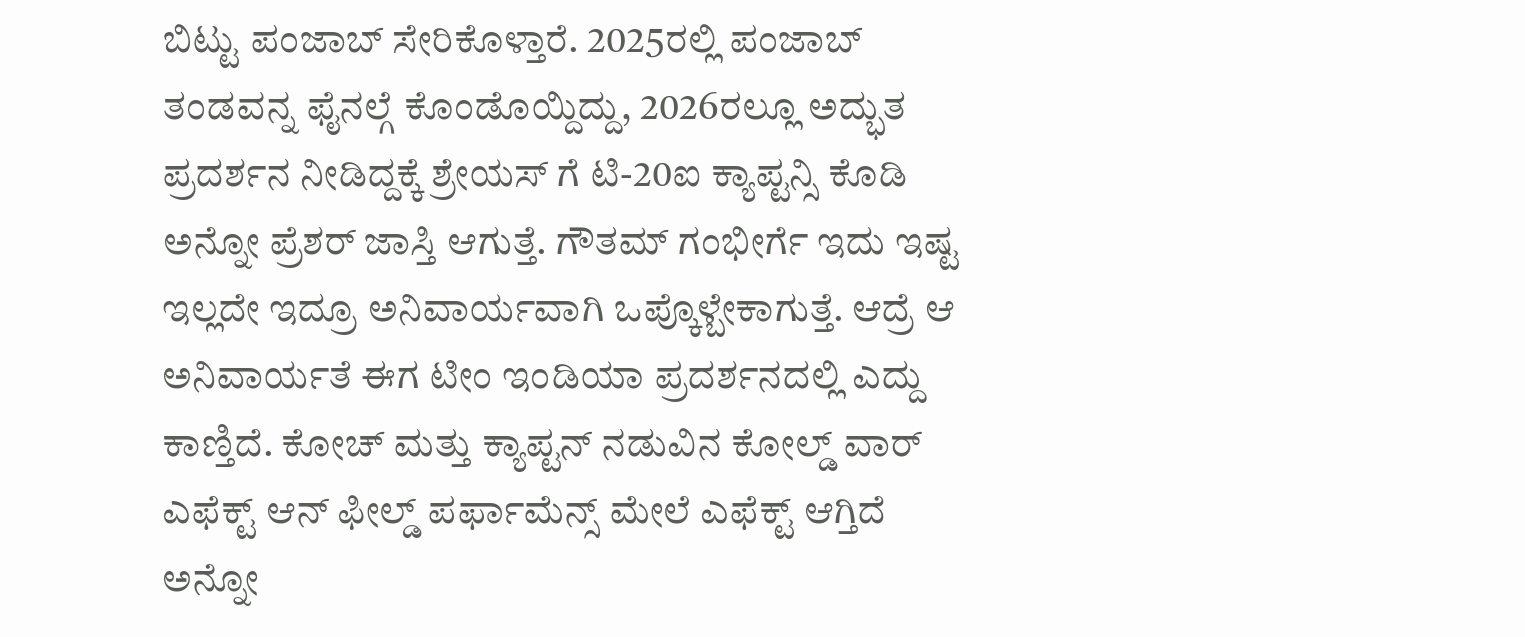ಬಿಟ್ಟು ಪಂಜಾಬ್ ಸೇರಿಕೊಳ್ತಾರೆ. 2025ರಲ್ಲಿ ಪಂಜಾಬ್ ತಂಡವನ್ನ ಫೈನಲ್ಗೆ ಕೊಂಡೊಯ್ದಿದ್ದು, 2026ರಲ್ಲೂ ಅದ್ಭುತ ಪ್ರದರ್ಶನ ನೀಡಿದ್ದಕ್ಕೆ ಶ್ರೇಯಸ್ ಗೆ ಟಿ-20ಐ ಕ್ಯಾಪ್ಟನ್ಸಿ ಕೊಡಿ ಅನ್ನೋ ಪ್ರೆಶರ್ ಜಾಸ್ತಿ ಆಗುತ್ತೆ. ಗೌತಮ್ ಗಂಭೀರ್ಗೆ ಇದು ಇಷ್ಟ ಇಲ್ಲದೇ ಇದ್ರೂ ಅನಿವಾರ್ಯವಾಗಿ ಒಪ್ಕೊಳ್ಬೇಕಾಗುತ್ತೆ. ಆದ್ರೆ ಆ ಅನಿವಾರ್ಯತೆ ಈಗ ಟೀಂ ಇಂಡಿಯಾ ಪ್ರದರ್ಶನದಲ್ಲಿ ಎದ್ದು ಕಾಣ್ತಿದೆ. ಕೋಚ್ ಮತ್ತು ಕ್ಯಾಪ್ಟನ್ ನಡುವಿನ ಕೋಲ್ಡ್ ವಾರ್ ಎಫೆಕ್ಟ್ ಆನ್ ಫೀಲ್ಡ್ ಪರ್ಫಾಮೆನ್ಸ್ ಮೇಲೆ ಎಫೆಕ್ಟ್ ಆಗ್ತಿದೆ ಅನ್ನೋ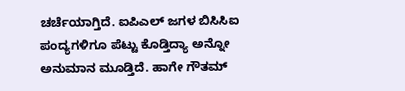ಚರ್ಚೆಯಾಗ್ತಿದೆ. ಐಪಿಎಲ್ ಜಗಳ ಬಿಸಿಸಿಐ ಪಂದ್ಯಗಳಿಗೂ ಪೆಟ್ಟು ಕೊಡ್ತಿದ್ಯಾ ಅನ್ನೋ ಅನುಮಾನ ಮೂಡ್ತಿದೆ. ಹಾಗೇ ಗೌತಮ್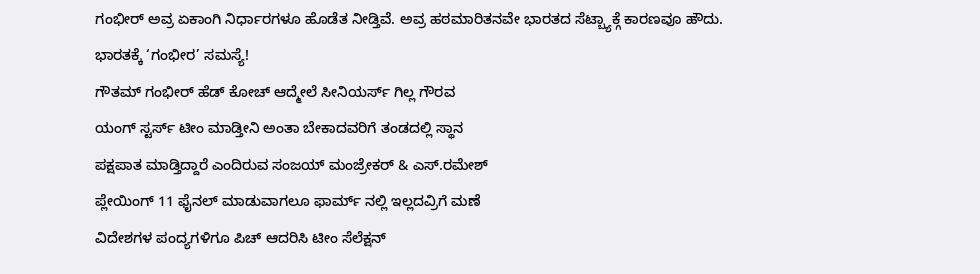ಗಂಭೀರ್ ಅವ್ರ ಏಕಾಂಗಿ ನಿರ್ಧಾರಗಳೂ ಹೊಡೆತ ನೀಡ್ತಿವೆ. ಅವ್ರ ಹಠಮಾರಿತನವೇ ಭಾರತದ ಸೆಟ್ಬ್ಯಾಕ್ಗೆ ಕಾರಣವೂ ಹೌದು.
ಭಾರತಕ್ಕೆ ‘ಗಂಭೀರ’ ಸಮಸ್ಯೆ!
ಗೌತಮ್ ಗಂಭೀರ್ ಹೆಡ್ ಕೋಚ್ ಆದ್ಮೇಲೆ ಸೀನಿಯರ್ಸ್ ಗಿಲ್ಲ ಗೌರವ
ಯಂಗ್ ಸ್ಟರ್ಸ್ ಟೀಂ ಮಾಡ್ತೀನಿ ಅಂತಾ ಬೇಕಾದವರಿಗೆ ತಂಡದಲ್ಲಿ ಸ್ಥಾನ
ಪಕ್ಷಪಾತ ಮಾಡ್ತಿದ್ದಾರೆ ಎಂದಿರುವ ಸಂಜಯ್ ಮಂಜ್ರೇಕರ್ & ಎಸ್.ರಮೇಶ್
ಪ್ಲೇಯಿಂಗ್ 11 ಫೈನಲ್ ಮಾಡುವಾಗಲೂ ಫಾರ್ಮ್ ನಲ್ಲಿ ಇಲ್ಲದವ್ರಿಗೆ ಮಣೆ
ವಿದೇಶಗಳ ಪಂದ್ಯಗಳಿಗೂ ಪಿಚ್ ಆದರಿಸಿ ಟೀಂ ಸೆಲೆಕ್ಷನ್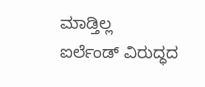ಮಾಡ್ತಿಲ್ಲ
ಐರ್ಲೆಂಡ್ ವಿರುದ್ಧದ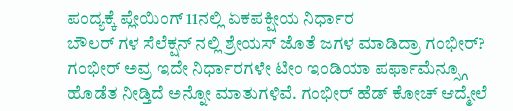ಪಂದ್ಯಕ್ಕೆ ಪ್ಲೇಯಿಂಗ್ 11ನಲ್ಲಿ ಏಕಪಕ್ಷೀಯ ನಿರ್ಧಾರ
ಬೌಲರ್ ಗಳ ಸೆಲೆಕ್ಷನ್ ನಲ್ಲಿ ಶ್ರೇಯಸ್ ಜೊತೆ ಜಗಳ ಮಾಡಿದ್ರಾ ಗಂಭೀರ್?
ಗಂಭೀರ್ ಅವ್ರ ಇದೇ ನಿರ್ಧಾರಗಳೇ ಟೀಂ ಇಂಡಿಯಾ ಪರ್ಫಾಮೆನ್ಸ್ಗೂ ಹೊಡೆತ ನೀಡ್ತಿದೆ ಅನ್ನೋ ಮಾತುಗಳಿವೆ. ಗಂಭೀರ್ ಹೆಡ್ ಕೋಚ್ ಆದ್ಮೇಲೆ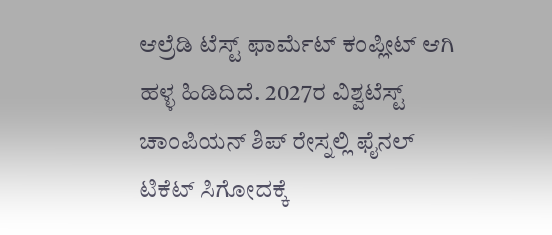ಆಲ್ರೆಡಿ ಟೆಸ್ಟ್ ಫಾರ್ಮೆಟ್ ಕಂಪ್ಲೀಟ್ ಆಗಿ ಹಳ್ಳ ಹಿಡಿದಿದೆ. 2027ರ ವಿಶ್ವಟೆಸ್ಟ್ ಚಾಂಪಿಯನ್ ಶಿಪ್ ರೇಸ್ನಲ್ಲಿ ಫೈನಲ್ ಟಿಕೆಟ್ ಸಿಗೋದಕ್ಕೆ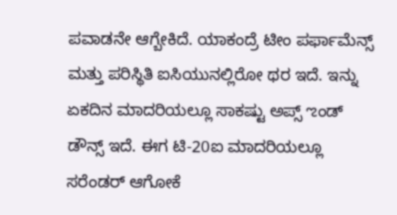ಪವಾಡನೇ ಆಗ್ಬೇಕಿದೆ. ಯಾಕಂದ್ರೆ ಟೀಂ ಪರ್ಫಾಮೆನ್ಸ್ ಮತ್ತು ಪರಿಸ್ಥಿತಿ ಐಸಿಯುನಲ್ಲಿರೋ ಥರ ಇದೆ. ಇನ್ನು ಏಕದಿನ ಮಾದರಿಯಲ್ಲೂ ಸಾಕಷ್ಟು ಅಪ್ಸ್ ಌಂಡ್ ಡೌನ್ಸ್ ಇದೆ. ಈಗ ಟಿ-20ಐ ಮಾದರಿಯಲ್ಲೂ ಸರೆಂಡರ್ ಆಗೋಕೆ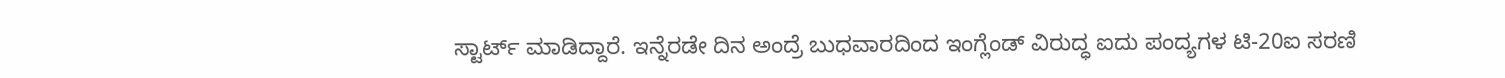ಸ್ಟಾರ್ಟ್ ಮಾಡಿದ್ದಾರೆ. ಇನ್ನೆರಡೇ ದಿನ ಅಂದ್ರೆ ಬುಧವಾರದಿಂದ ಇಂಗ್ಲೆಂಡ್ ವಿರುದ್ಧ ಐದು ಪಂದ್ಯಗಳ ಟಿ-20ಐ ಸರಣಿ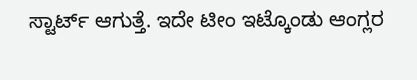ಸ್ಟಾರ್ಟ್ ಆಗುತ್ತೆ. ಇದೇ ಟೀಂ ಇಟ್ಕೊಂಡು ಆಂಗ್ಲರ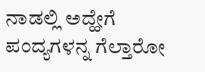ನಾಡಲ್ಲಿ ಅದ್ಹೇಗೆ ಪಂದ್ಯಗಳನ್ನ ಗೆಲ್ತಾರೋ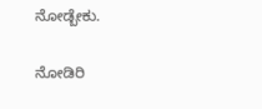ನೋಡ್ಬೇಕು.

ನೋಡಿರಿ